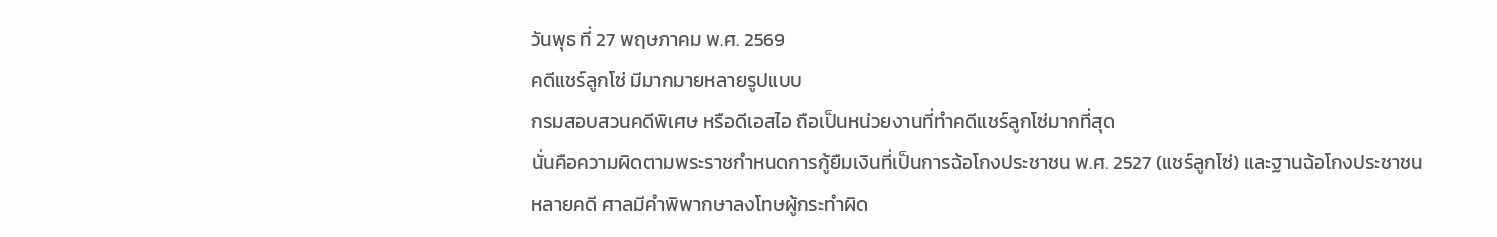วันพุธ ที่ 27 พฤษภาคม พ.ศ. 2569
คดีแชร์ลูกโซ่ มีมากมายหลายรูปแบบ
กรมสอบสวนคดีพิเศษ หรือดีเอสไอ ถือเป็นหน่วยงานที่ทำคดีแชร์ลูกโซ่มากที่สุด
นั่นคือความผิดตามพระราชกำหนดการกู้ยืมเงินที่เป็นการฉ้อโกงประชาชน พ.ศ. 2527 (แชร์ลูกโซ่) และฐานฉ้อโกงประชาชน
หลายคดี ศาลมีคำพิพากษาลงโทษผู้กระทำผิด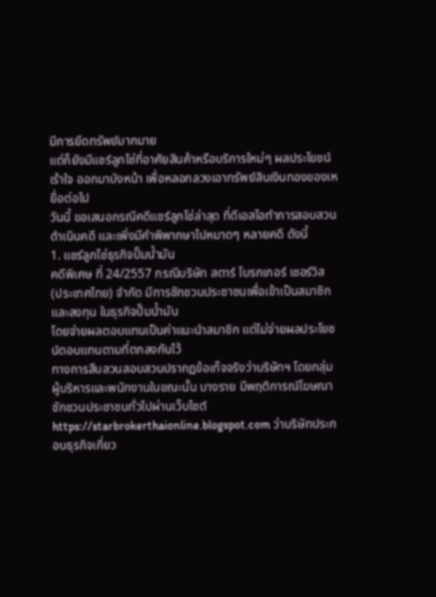มีการยึดทรัพย์มากมาย
แต่ก็ยังมีแชร์ลูกโซ่ที่อาศัยสินค้าหรือบริการใหม่ๆ ผลประโยชน์เร้าใจ ออกมาบังหน้า เพื่อหลอกลวงเอาทรัพย์สินเงินทองของเหยื่อต่อไป
วันนี้ ขอเสนอกรณีคดีแชร์ลูกโซ่ล่าสุด ที่ดีเอสไอทำการสอบสวนดำเนินคดี และเพิ่งมีคำพิพากษาไปหมาดๆ หลายคดี ดังนี้
1. แชร์ลูกโซ่ธุรกิจปั๊มน้ำมัน
คดีพิเศษ ที่ 24/2557 กรณีบริษัท สตาร์ โบรกเกอร์ เซอร์วิส (ประเทศไทย) จำกัด มีการชักชวนประชาชนเพื่อเข้าเป็นสมาชิกและลงทุน ในธุรกิจปั๊มน้ำมัน
โดยจ่ายผลตอบแทนเป็นค่าแนะนำสมาชิก แต่ไม่จ่ายผลประโยชน์ตอบแทนตามที่ตกลงกันไว้
ทางการสืบสวนสอบสวนปรากฏข้อเท็จจริงว่าบริษัทฯ โดยกลุ่มผู้บริหารและพนักงานในขณะนั้น บางราย มีพฤติการณ์โฆษณาชักชวนประชาชนทั่วไปผ่านเว็บไซต์ https://starbrokerthaionline.blogspot.com ว่าบริษัทประกอบธุรกิจเกี่ยว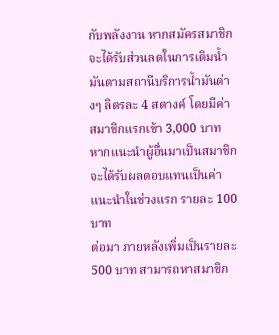กับพลังงาน หากสมัครสมาชิกจะได้รับส่วนลดในการเติมน้ำมันตามสถานีบริการน้ำมันต่างๆ ลิตรละ 4 สตางค์ โดยมีค่าสมาชิกแรกเข้า 3,000 บาท
หากแนะนำผู้อื่นมาเป็นสมาชิก จะได้รับผลตอบแทนเป็นค่าแนะนำในช่วงแรก รายละ 100 บาท
ต่อมา ภายหลังเพิ่มเป็นรายละ 500 บาท สามารถหาสมาชิก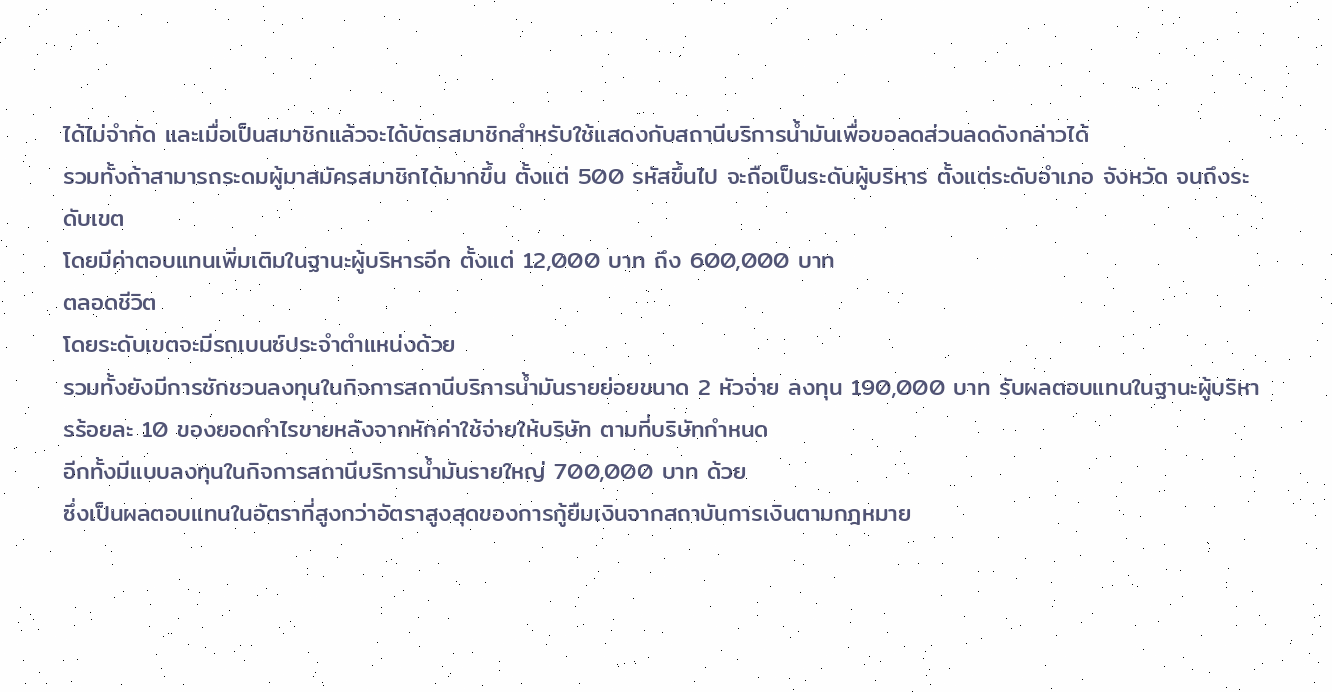ได้ไม่จำกัด และเมื่อเป็นสมาชิกแล้วจะได้บัตรสมาชิกสำหรับใช้แสดงกับสถานีบริการน้ำมันเพื่อขอลดส่วนลดดังกล่าวได้
รวมทั้งถ้าสามารถระดมผู้มาสมัครสมาชิกได้มากขึ้น ตั้งแต่ 500 รหัสขึ้นไป จะถือเป็นระดับผู้บริหาร ตั้งแต่ระดับอำเภอ จังหวัด จนถึงระดับเขต
โดยมีค่าตอบแทนเพิ่มเติมในฐานะผู้บริหารอีก ตั้งแต่ 12,000 บาท ถึง 600,000 บาท
ตลอดชีวิต
โดยระดับเขตจะมีรถเบนซ์ประจำตำแหน่งด้วย
รวมทั้งยังมีการชักชวนลงทุนในกิจการสถานีบริการน้ำมันรายย่อยขนาด 2 หัวจ่าย ลงทุน 190,000 บาท รับผลตอบแทนในฐานะผู้บริหารร้อยละ 10 ของยอดกำไรขายหลังจากหักค่าใช้จ่ายให้บริษัท ตามที่บริษัทกำหนด
อีกทั้งมีแบบลงทุนในกิจการสถานีบริการน้ำมันรายใหญ่ 700,000 บาท ด้วย
ซึ่งเป็นผลตอบแทนในอัตราที่สูงกว่าอัตราสูงสุดของการกู้ยืมเงินจากสถาบันการเงินตามกฎหมาย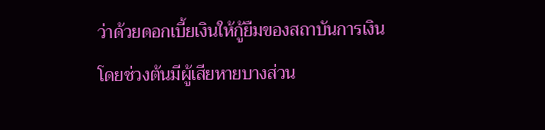ว่าด้วยดอกเบี้ยเงินให้กู้ยืมของสถาบันการเงิน
โดยช่วงต้นมีผู้เสียหายบางส่วน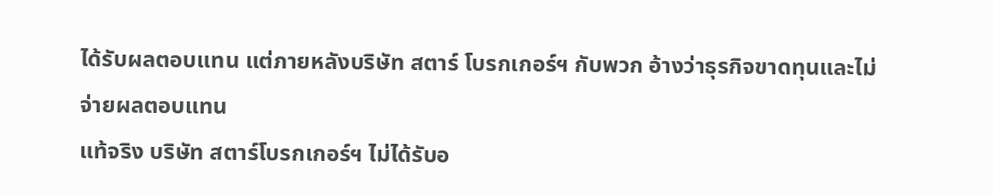ได้รับผลตอบแทน แต่ภายหลังบริษัท สตาร์ โบรกเกอร์ฯ กับพวก อ้างว่าธุรกิจขาดทุนและไม่จ่ายผลตอบแทน
แท้จริง บริษัท สตาร์โบรกเกอร์ฯ ไม่ได้รับอ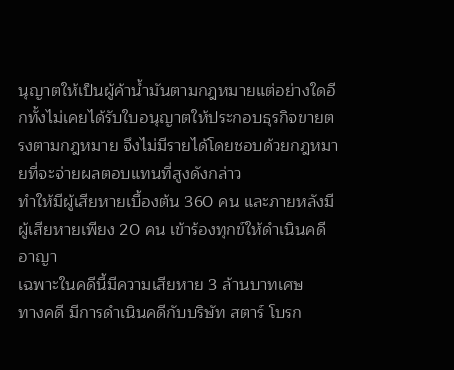นุญาตให้เป็นผู้ค้าน้ำมันตามกฎหมายแต่อย่างใดอีกทั้งไม่เคยได้รับใบอนุญาตให้ประกอบธุรกิจขายตรงตามกฎหมาย จึงไม่มีรายได้โดยชอบด้วยกฎหมายที่จะจ่ายผลตอบแทนที่สูงดังกล่าว
ทำให้มีผู้เสียหายเบื้องต้น 360 คน และภายหลังมีผู้เสียหายเพียง 20 คน เข้าร้องทุกข์ให้ดำเนินคดีอาญา
เฉพาะในคดีนี้มีความเสียหาย 3 ล้านบาทเศษ
ทางคดี มีการดำเนินคดีกับบริษัท สตาร์ โบรก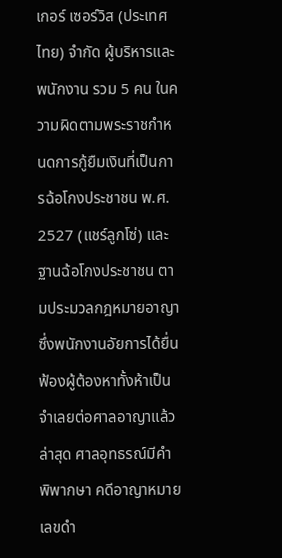เกอร์ เซอร์วิส (ประเทศไทย) จำกัด ผู้บริหารและพนักงาน รวม 5 คน ในความผิดตามพระราชกำหนดการกู้ยืมเงินที่เป็นการฉ้อโกงประชาชน พ.ศ. 2527 (แชร์ลูกโซ่) และฐานฉ้อโกงประชาชน ตามประมวลกฎหมายอาญาซึ่งพนักงานอัยการได้ยื่นฟ้องผู้ต้องหาทั้งห้าเป็นจำเลยต่อศาลอาญาแล้ว
ล่าสุด ศาลอุทธรณ์มีคำพิพากษา คดีอาญาหมายเลขดำ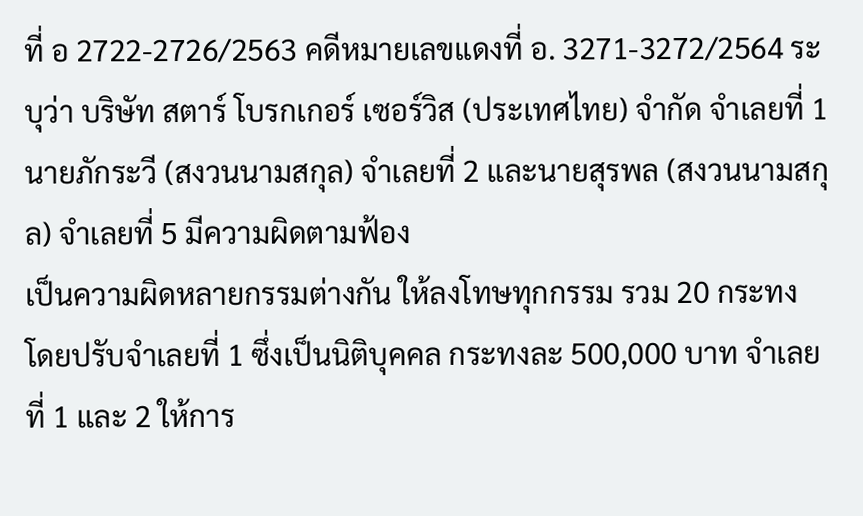ที่ อ 2722-2726/2563 คดีหมายเลขแดงที่ อ. 3271-3272/2564 ระบุว่า บริษัท สตาร์ โบรกเกอร์ เซอร์วิส (ประเทศไทย) จำกัด จำเลยที่ 1 นายภักระวี (สงวนนามสกุล) จำเลยที่ 2 และนายสุรพล (สงวนนามสกุล) จำเลยที่ 5 มีความผิดตามฟ้อง
เป็นความผิดหลายกรรมต่างกัน ให้ลงโทษทุกกรรม รวม 20 กระทง
โดยปรับจำเลยที่ 1 ซึ่งเป็นนิติบุคคล กระทงละ 500,000 บาท จำเลยที่ 1 และ 2 ให้การ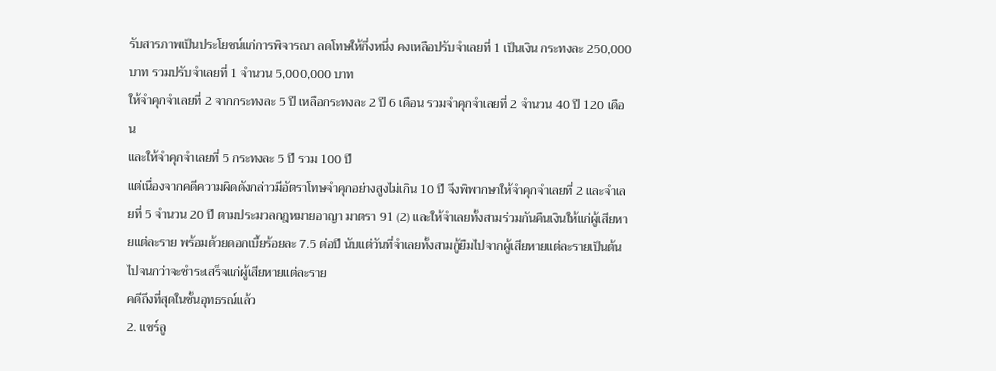รับสารภาพเป็นประโยชน์แก่การพิจารณา ลดโทษให้กึ่งหนึ่ง คงเหลือปรับจำเลยที่ 1 เป็นเงิน กระทงละ 250,000 บาท รวมปรับจำเลยที่ 1 จำนวน 5,000,000 บาท
ให้จำคุกจำเลยที่ 2 จากกระทงละ 5 ปี เหลือกระทงละ 2 ปี 6 เดือน รวมจำคุกจำเลยที่ 2 จำนวน 40 ปี 120 เดือน
และให้จำคุกจำเลยที่ 5 กระทงละ 5 ปี รวม 100 ปี
แต่เนื่องจากคดีความผิดดังกล่าวมีอัตราโทษจำคุกอย่างสูงไม่เกิน 10 ปี จึงพิพากษาให้จำคุกจำเลยที่ 2 และจำเลยที่ 5 จำนวน 20 ปี ตามประมวลกฎหมายอาญา มาตรา 91 (2) และให้จำเลยทั้งสามร่วมกันคืนเงินให้แก่ผู้เสียหายแต่ละราย พร้อมด้วยดอกเบี้ยร้อยละ 7.5 ต่อปี นับแต่วันที่จำเลยทั้งสามกู้ยืมไปจากผู้เสียหายแต่ละรายเป็นต้นไปจนกว่าจะชำระเสร็จแก่ผู้เสียหายแต่ละราย
คดีถึงที่สุดในชั้นอุทธรณ์แล้ว
2. แชร์ลู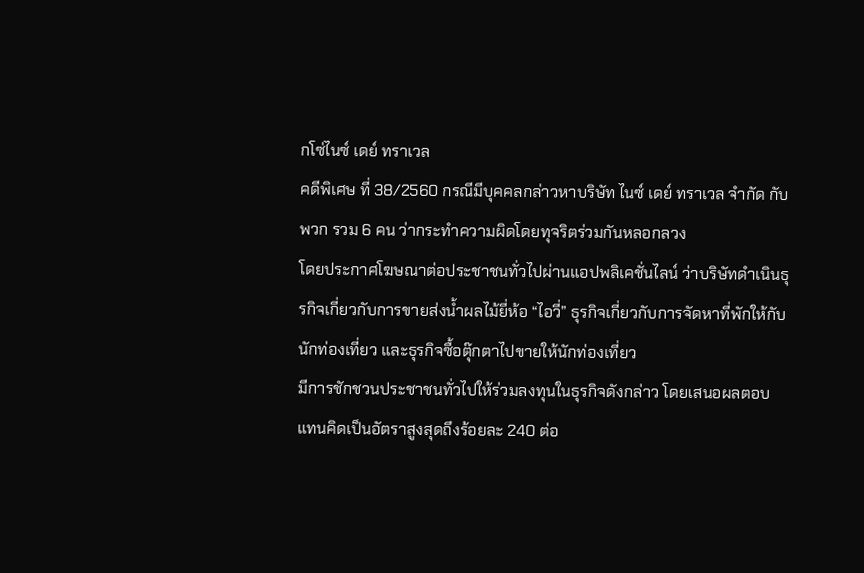กโซ่ไนซ์ เดย์ ทราเวล
คดีพิเศษ ที่ 38/2560 กรณีมีบุคคลกล่าวหาบริษัท ไนซ์ เดย์ ทราเวล จำกัด กับพวก รวม 6 คน ว่ากระทำความผิดโดยทุจริตร่วมกันหลอกลวง
โดยประกาศโฆษณาต่อประชาชนทั่วไปผ่านแอปพลิเคชั่นไลน์ ว่าบริษัทดำเนินธุรกิจเกี่ยวกับการขายส่งน้ำผลไม้ยี่ห้อ “ไอวี่” ธุรกิจเกี่ยวกับการจัดหาที่พักให้กับนักท่องเที่ยว และธุรกิจซื้อตุ๊กตาไปขายให้นักท่องเที่ยว
มีการชักชวนประชาชนทั่วไปให้ร่วมลงทุนในธุรกิจดังกล่าว โดยเสนอผลตอบแทนคิดเป็นอัตราสูงสุดถึงร้อยละ 240 ต่อ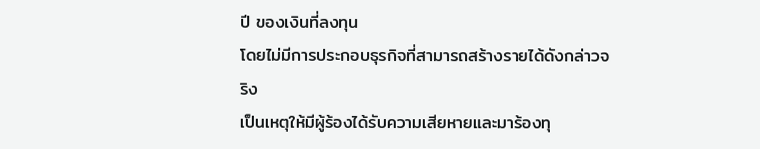ปี ของเงินที่ลงทุน
โดยไม่มีการประกอบธุรกิจที่สามารถสร้างรายได้ดังกล่าวจริง
เป็นเหตุให้มีผู้ร้องได้รับความเสียหายและมาร้องทุ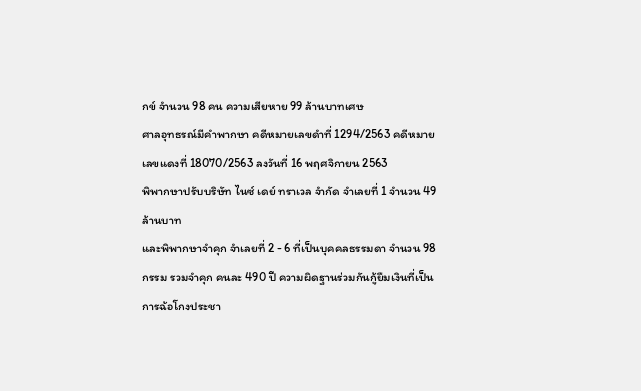กข์ จำนวน 98 คน ความเสียหาย 99 ล้านบาทเศษ
ศาลอุทธรณ์มีคำพากษา คดีหมายเลขดำที่ 1294/2563 คดีหมายเลขแดงที่ 18070/2563 ลงวันที่ 16 พฤศจิกายน 2563
พิพากษาปรับบริษัท ไนซ์ เดย์ ทราเวล จำกัด จำเลยที่ 1 จำนวน 49 ล้านบาท
และพิพากษาจำคุก จำเลยที่ 2 - 6 ที่เป็นบุคคลธรรมดา จำนวน 98 กรรม รวมจำคุก คนละ 490 ปี ความผิดฐานร่วมกันกู้ยืมเงินที่เป็นการฉ้อโกงประชา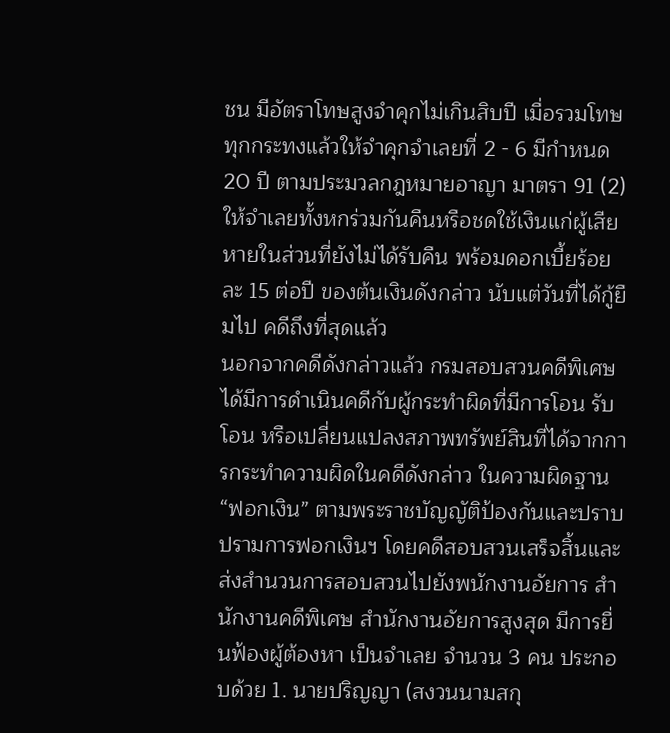ชน มีอัตราโทษสูงจำคุกไม่เกินสิบปี เมื่อรวมโทษทุกกระทงแล้วให้จำคุกจำเลยที่ 2 - 6 มีกำหนด 20 ปี ตามประมวลกฎหมายอาญา มาตรา 91 (2)
ให้จำเลยทั้งหกร่วมกันคืนหรือชดใช้เงินแก่ผู้เสียหายในส่วนที่ยังไม่ได้รับคืน พร้อมดอกเบี้ยร้อยละ 15 ต่อปี ของต้นเงินดังกล่าว นับแต่วันที่ได้กู้ยืมไป คดีถึงที่สุดแล้ว
นอกจากคดีดังกล่าวแล้ว กรมสอบสวนคดีพิเศษได้มีการดำเนินคดีกับผู้กระทำผิดที่มีการโอน รับโอน หรือเปลี่ยนแปลงสภาพทรัพย์สินที่ได้จากการกระทำความผิดในคดีดังกล่าว ในความผิดฐาน “ฟอกเงิน” ตามพระราชบัญญัติป้องกันและปราบปรามการฟอกเงินฯ โดยคดีสอบสวนเสร็จสิ้นและส่งสำนวนการสอบสวนไปยังพนักงานอัยการ สำนักงานคดีพิเศษ สำนักงานอัยการสูงสุด มีการยื่นฟ้องผู้ต้องหา เป็นจำเลย จำนวน 3 คน ประกอบด้วย 1. นายปริญญา (สงวนนามสกุ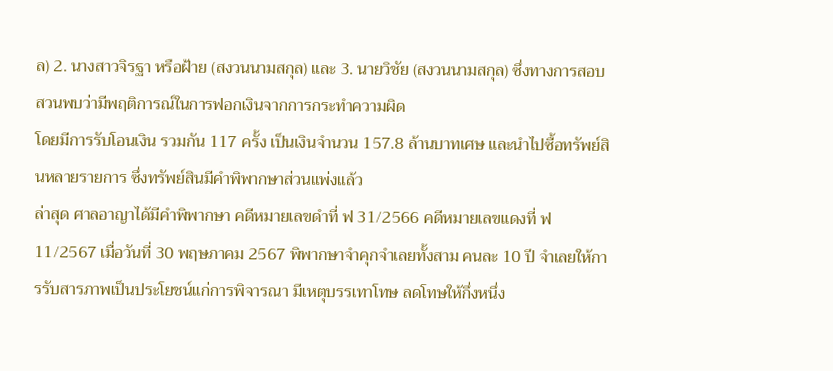ล) 2. นางสาวจิรฐา หรือฝ้าย (สงวนนามสกุล) และ 3. นายวิชัย (สงวนนามสกุล) ซึ่งทางการสอบสวนพบว่ามีพฤติการณ์ในการฟอกเงินจากการกระทำความผิด
โดยมีการรับโอนเงิน รวมกัน 117 ครั้ง เป็นเงินจำนวน 157.8 ล้านบาทเศษ และนำไปซื้อทรัพย์สินหลายรายการ ซึ่งทรัพย์สินมีคำพิพากษาส่วนแพ่งแล้ว
ล่าสุด ศาลอาญาได้มีคำพิพากษา คดีหมายเลขดำที่ ฟ 31/2566 คดีหมายเลขแดงที่ ฟ 11/2567 เมื่อวันที่ 30 พฤษภาคม 2567 พิพากษาจำคุกจำเลยทั้งสาม คนละ 10 ปี จำเลยให้การรับสารภาพเป็นประโยชน์แก่การพิจารณา มีเหตุบรรเทาโทษ ลดโทษให้กึ่งหนึ่ง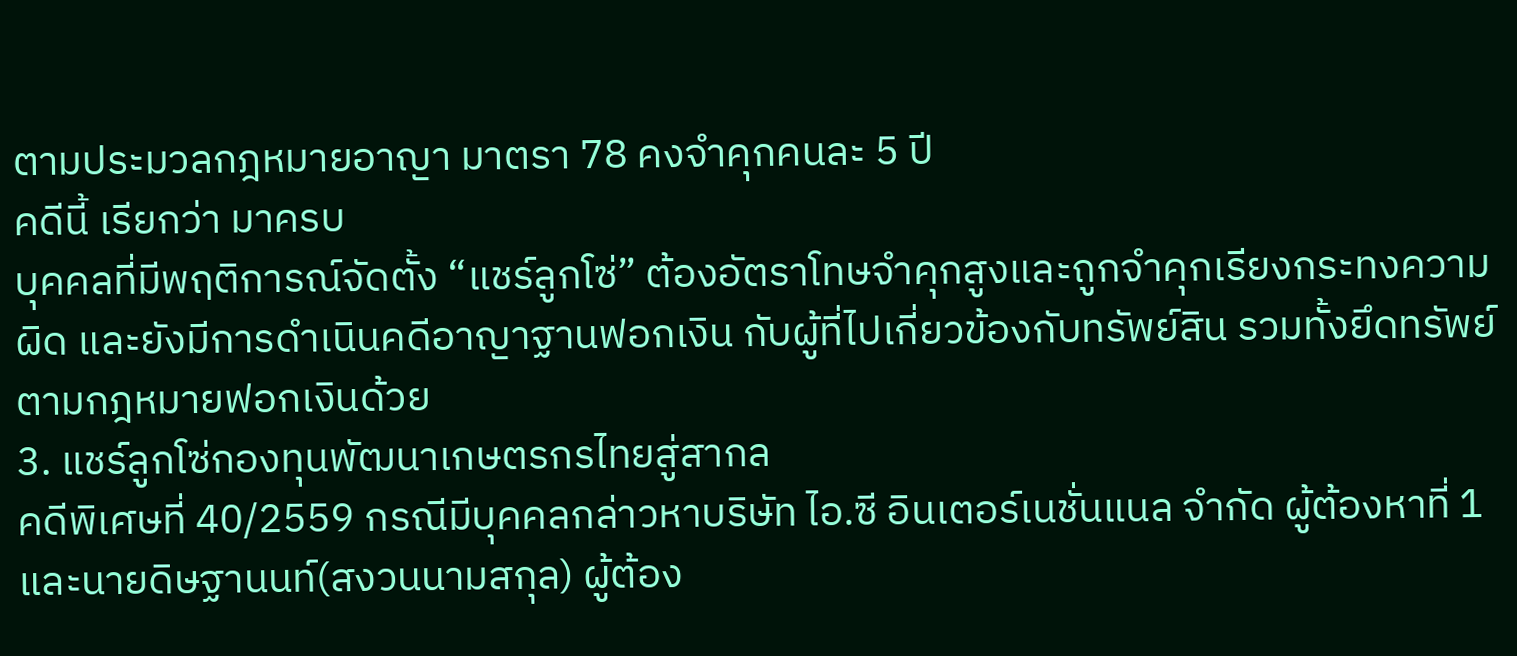ตามประมวลกฎหมายอาญา มาตรา 78 คงจำคุกคนละ 5 ปี
คดีนี้ เรียกว่า มาครบ
บุคคลที่มีพฤติการณ์จัดตั้ง “แชร์ลูกโซ่” ต้องอัตราโทษจำคุกสูงและถูกจำคุกเรียงกระทงความผิด และยังมีการดำเนินคดีอาญาฐานฟอกเงิน กับผู้ที่ไปเกี่ยวข้องกับทรัพย์สิน รวมทั้งยึดทรัพย์ตามกฎหมายฟอกเงินด้วย
3. แชร์ลูกโซ่กองทุนพัฒนาเกษตรกรไทยสู่สากล
คดีพิเศษที่ 40/2559 กรณีมีบุคคลกล่าวหาบริษัท ไอ.ซี อินเตอร์เนชั่นแนล จำกัด ผู้ต้องหาที่ 1 และนายดิษฐานนท์(สงวนนามสกุล) ผู้ต้อง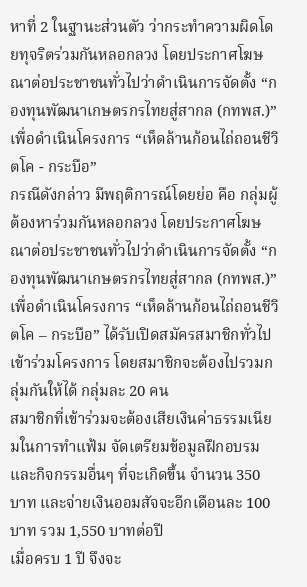หาที่ 2 ในฐานะส่วนตัว ว่ากระทำความผิดโดยทุจริตร่วมกันหลอกลวง โดยประกาศโฆษณาต่อประชาชนทั่วไปว่าดำเนินการจัดตั้ง “กองทุนพัฒนาเกษตรกรไทยสู่สากล (กทพส.)” เพื่อดำเนินโครงการ “เห็ดล้านก้อนไถ่ถอนชีวิตโค - กระบือ”
กรณีดังกล่าว มีพฤติการณ์โดยย่อ คือ กลุ่มผู้ต้องหาร่วมกันหลอกลวง โดยประกาศโฆษณาต่อประชาชนทั่วไปว่าดำเนินการจัดตั้ง “กองทุนพัฒนาเกษตรกรไทยสู่สากล (กทพส.)” เพื่อดำเนินโครงการ “เห็ดล้านก้อนไถ่ถอนชีวิตโค – กระบือ” ได้รับเปิดสมัครสมาชิกทั่วไปเข้าร่วมโครงการ โดยสมาชิกจะต้องไปรวมกลุ่มกันให้ได้ กลุ่มละ 20 คน
สมาชิกที่เข้าร่วมจะต้องเสียเงินค่าธรรมเนียมในการทำแฟ้ม จัดเตรียมข้อมูลฝึกอบรมและกิจกรรมอื่นๆ ที่จะเกิดขึ้น จำนวน 350 บาท และจ่ายเงินออมสัจจะอีกเดือนละ 100 บาท รวม 1,550 บาทต่อปี
เมื่อครบ 1 ปี จึงจะ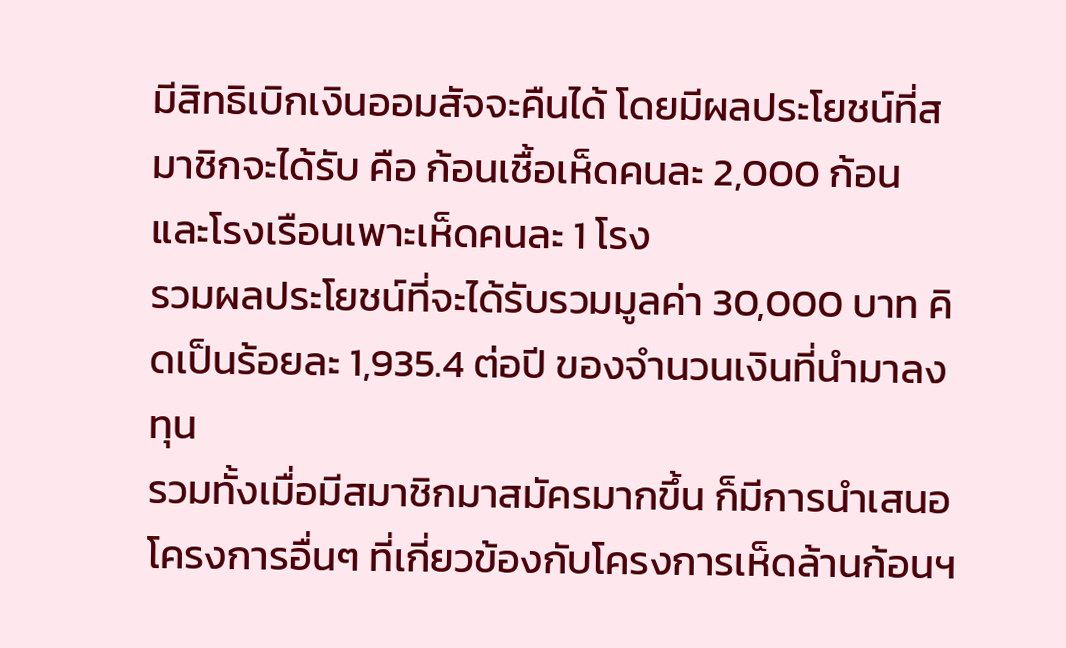มีสิทธิเบิกเงินออมสัจจะคืนได้ โดยมีผลประโยชน์ที่สมาชิกจะได้รับ คือ ก้อนเชื้อเห็ดคนละ 2,000 ก้อน และโรงเรือนเพาะเห็ดคนละ 1 โรง
รวมผลประโยชน์ที่จะได้รับรวมมูลค่า 30,000 บาท คิดเป็นร้อยละ 1,935.4 ต่อปี ของจำนวนเงินที่นำมาลงทุน
รวมทั้งเมื่อมีสมาชิกมาสมัครมากขึ้น ก็มีการนำเสนอโครงการอื่นๆ ที่เกี่ยวข้องกับโครงการเห็ดล้านก้อนฯ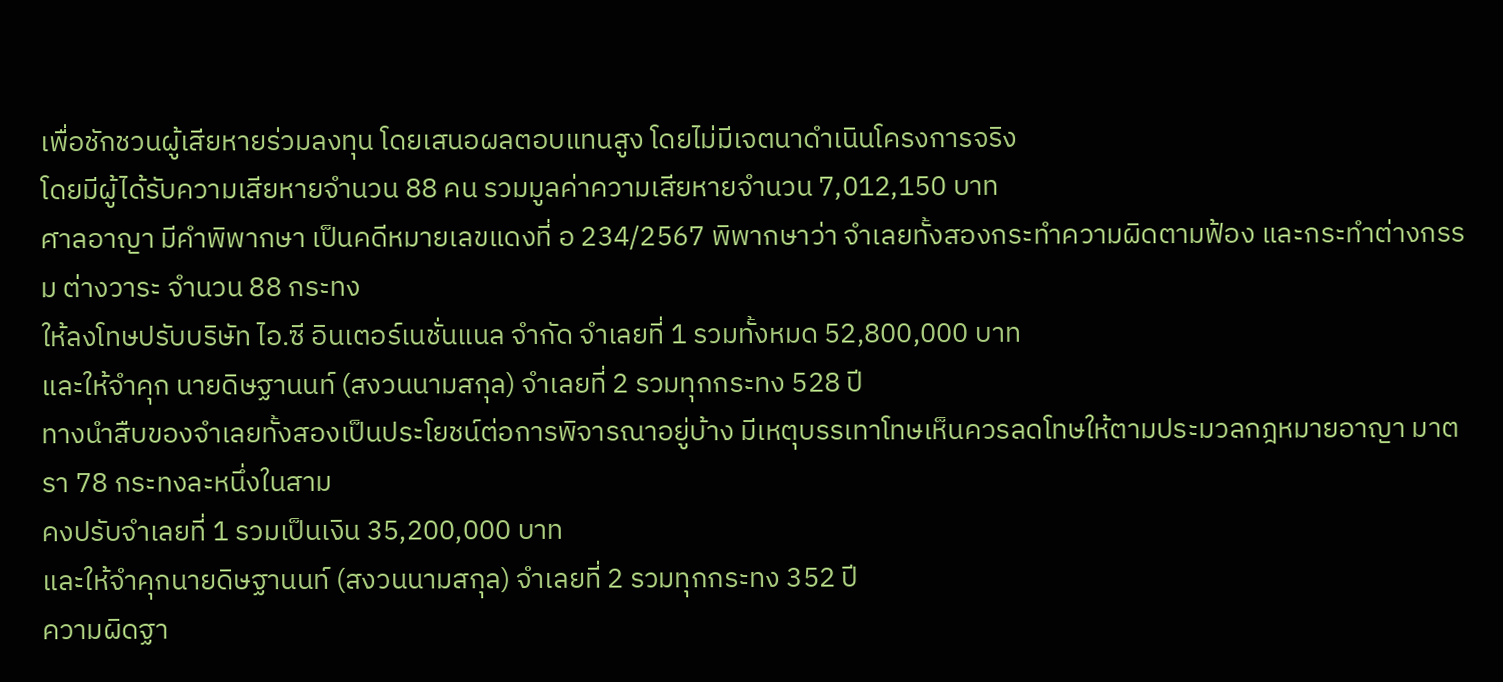เพื่อชักชวนผู้เสียหายร่วมลงทุน โดยเสนอผลตอบแทนสูง โดยไม่มีเจตนาดำเนินโครงการจริง
โดยมีผู้ได้รับความเสียหายจำนวน 88 คน รวมมูลค่าความเสียหายจำนวน 7,012,150 บาท
ศาลอาญา มีคำพิพากษา เป็นคดีหมายเลขแดงที่ อ 234/2567 พิพากษาว่า จำเลยทั้งสองกระทำความผิดตามฟ้อง และกระทำต่างกรรม ต่างวาระ จำนวน 88 กระทง
ให้ลงโทษปรับบริษัท ไอ.ซี อินเตอร์เนชั่นแนล จำกัด จำเลยที่ 1 รวมทั้งหมด 52,800,000 บาท
และให้จำคุก นายดิษฐานนท์ (สงวนนามสกุล) จำเลยที่ 2 รวมทุกกระทง 528 ปี
ทางนำสืบของจำเลยทั้งสองเป็นประโยชน์ต่อการพิจารณาอยู่บ้าง มีเหตุบรรเทาโทษเห็นควรลดโทษให้ตามประมวลกฎหมายอาญา มาตรา 78 กระทงละหนึ่งในสาม
คงปรับจำเลยที่ 1 รวมเป็นเงิน 35,200,000 บาท
และให้จำคุกนายดิษฐานนท์ (สงวนนามสกุล) จำเลยที่ 2 รวมทุกกระทง 352 ปี
ความผิดฐา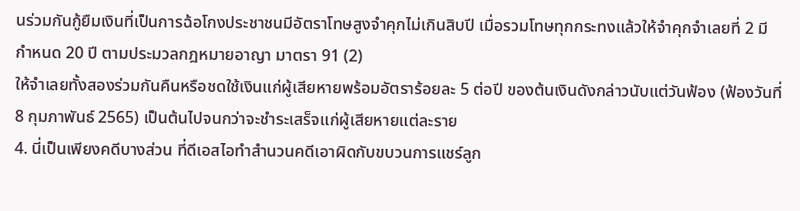นร่วมกันกู้ยืมเงินที่เป็นการฉ้อโกงประชาชนมีอัตราโทษสูงจำคุกไม่เกินสิบปี เมื่อรวมโทษทุกกระทงแล้วให้จำคุกจำเลยที่ 2 มีกำหนด 20 ปี ตามประมวลกฎหมายอาญา มาตรา 91 (2)
ให้จำเลยทั้งสองร่วมกันคืนหรือชดใช้เงินแก่ผู้เสียหายพร้อมอัตราร้อยละ 5 ต่อปี ของต้นเงินดังกล่าวนับแต่วันฟ้อง (ฟ้องวันที่ 8 กุมภาพันธ์ 2565) เป็นต้นไปจนกว่าจะชำระเสร็จแก่ผู้เสียหายแต่ละราย
4. นี่เป็นเพียงคดีบางส่วน ที่ดีเอสไอทำสำนวนคดีเอาผิดกับขบวนการแชร์ลูก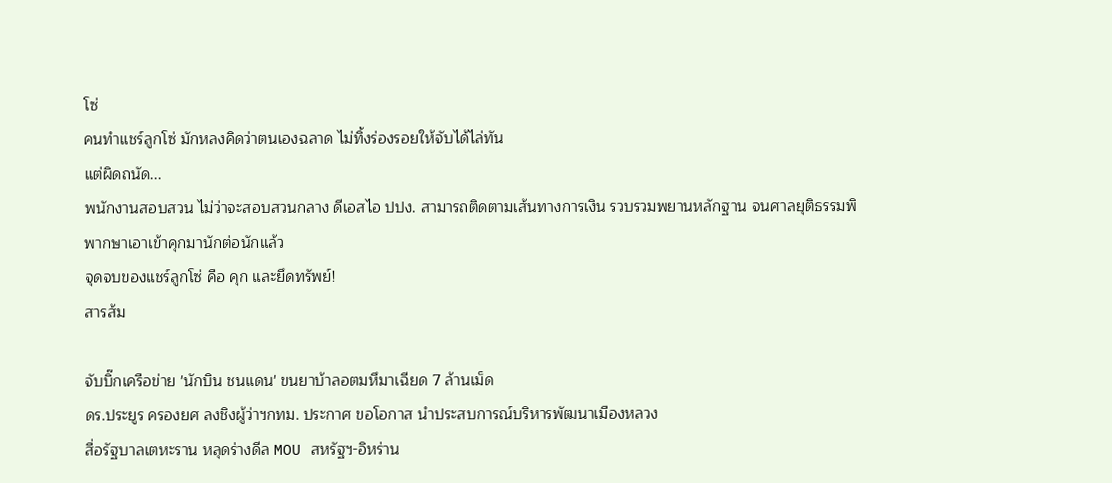โซ่
คนทำแชร์ลูกโซ่ มักหลงคิดว่าตนเองฉลาด ไม่ทิ้งร่องรอยให้จับได้ไล่ทัน
แต่ผิดถนัด...
พนักงานสอบสวน ไม่ว่าจะสอบสวนกลาง ดีเอสไอ ปปง. สามารถติดตามเส้นทางการเงิน รวบรวมพยานหลักฐาน จนศาลยุติธรรมพิพากษาเอาเข้าคุกมานักต่อนักแล้ว
จุดจบของแชร์ลูกโซ่ คือ คุก และยึดทรัพย์!
สารส้ม

จับบิ๊กเครือข่าย 'นักบิน ชนแดน' ขนยาบ้าลอตมหึมาเฉียด 7 ล้านเม็ด
ดร.ประยูร ครองยศ ลงชิงผู้ว่าฯกทม. ประกาศ ขอโอกาส นำประสบการณ์บริหารพัฒนาเมืองหลวง
สื่อรัฐบาลเตหะราน หลุดร่างดีล MOU สหรัฐฯ-อิหร่าน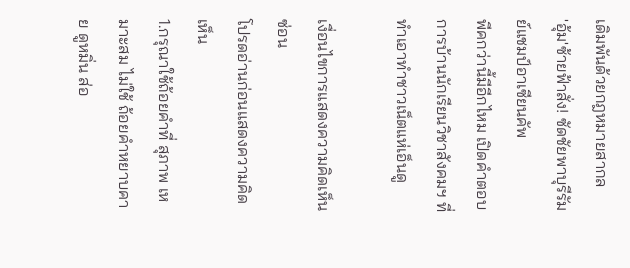เดิมพันด้วยกฎหมายสากล
'อุ้ม'ซ้ายฟ้าสั่ง! ซัดชัยพาบุรีรัมย์แชมป์อาเซียนคัพ
พีคกว่านี้มีอีกไหม เปิดคำตอบการบ้านนักเรียนวิชาสังคมฯ ที่ทำเอาทำชาวเน็ตแห่เอ็นดู

เงื่อนไขการแสดงความคิดเห็น ซ่อน
โปรดอ่านก่อนแสดงความคิดเห็น
1.กรุณาใช้ถ้อยคำที่ สุภาพ เหมาะสม ไม่ใช้ ถ้อยคำหยาบคาย ดูหมิ่น ส่อ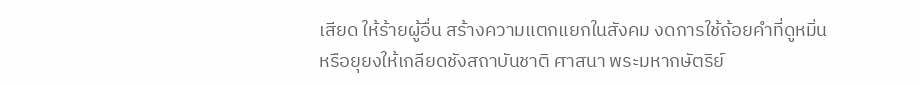เสียด ให้ร้ายผู้อื่น สร้างความแตกแยกในสังคม งดการใช้ถ้อยคำที่ดูหมิ่นหรือยุยงให้เกลียดชังสถาบันชาติ ศาสนา พระมหากษัตริย์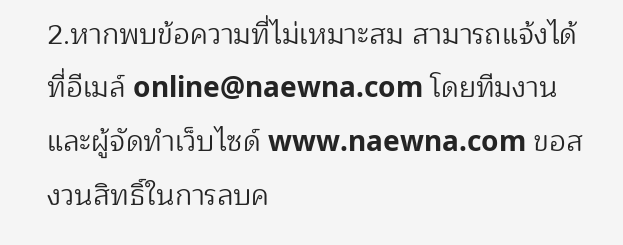2.หากพบข้อความที่ไม่เหมาะสม สามารถแจ้งได้ที่อีเมล์ online@naewna.com โดยทีมงานและผู้จัดทำเว็บไซด์ www.naewna.com ขอสงวนสิทธิ์ในการลบค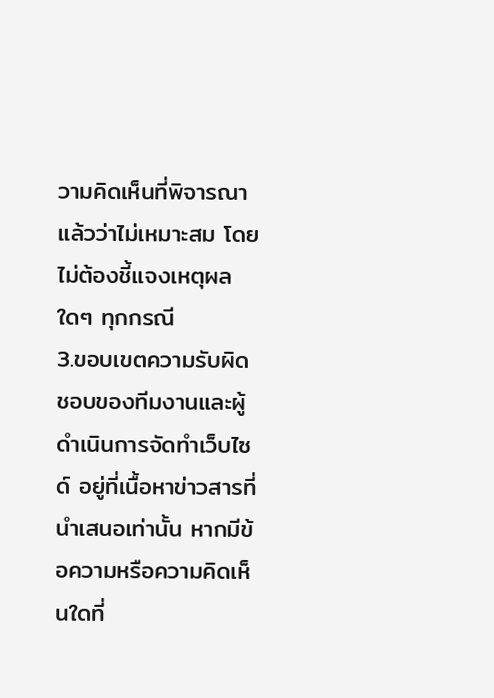วามคิดเห็นที่พิจารณาแล้วว่าไม่เหมาะสม โดยไม่ต้องชี้แจงเหตุผลใดๆ ทุกกรณี
3.ขอบเขตความรับผิดชอบของทีมงานและผู้ดำเนินการจัดทำเว็บไซด์ อยู่ที่เนื้อหาข่าวสารที่นำเสนอเท่านั้น หากมีข้อความหรือความคิดเห็นใดที่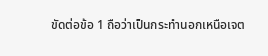ขัดต่อข้อ 1 ถือว่าเป็นกระทำนอกเหนือเจต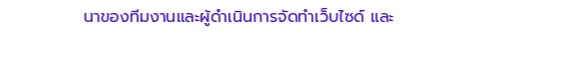นาของทีมงานและผู้ดำเนินการจัดทำเว็บไซด์ และ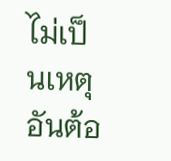ไม่เป็นเหตุอันต้อ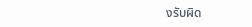งรับผิด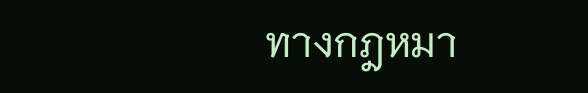ทางกฎหมา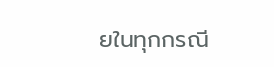ยในทุกกรณี